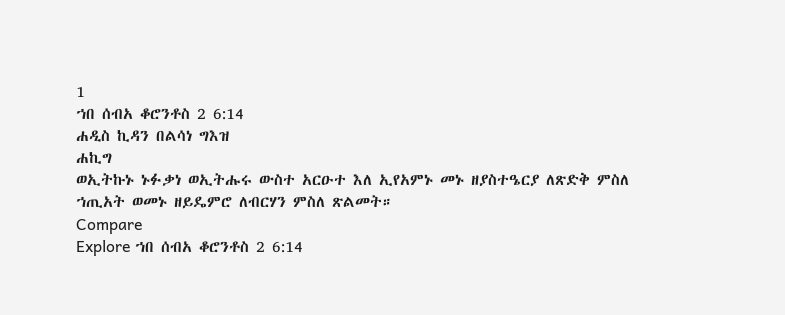1
ኀበ ሰብአ ቆሮንቶስ 2 6:14
ሐዲስ ኪዳን በልሳነ ግእዝ
ሐኪግ
ወኢትኩኑ ኑፉቃነ ወኢትሑሩ ውስተ አርዑተ እለ ኢየአምኑ መኑ ዘያስተዔርያ ለጽድቅ ምስለ ኀጢአት ወመኑ ዘይዴምሮ ለብርሃን ምስለ ጽልመት።
Compare
Explore ኀበ ሰብአ ቆሮንቶስ 2 6:14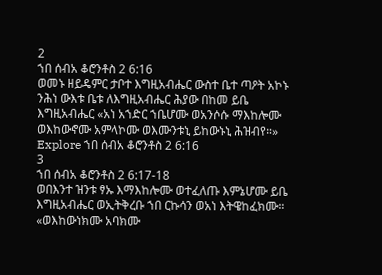2
ኀበ ሰብአ ቆሮንቶስ 2 6:16
ወመኑ ዘይዴምር ታቦተ እግዚአብሔር ውስተ ቤተ ጣዖት አኮኑ ንሕነ ውእቱ ቤቱ ለእግዚአብሔር ሕያው በከመ ይቤ እግዚአብሔር «አነ አኀድር ኀቤሆሙ ወአንሶሱ ማእከሎሙ ወእከውኖሙ አምላኮሙ ወእሙንቱኒ ይከውኑኒ ሕዝብየ።»
Explore ኀበ ሰብአ ቆሮንቶስ 2 6:16
3
ኀበ ሰብአ ቆሮንቶስ 2 6:17-18
ወበእንተ ዝንቱ ፃኡ እማእከሎሙ ወተፈለጡ እምኔሆሙ ይቤ እግዚአብሔር ወኢትቅረቡ ኀበ ርኩሳን ወአነ እትዌከፈክሙ። «ወእከውነክሙ አባክሙ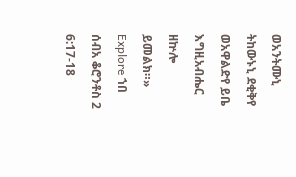ወአንትሙኒ ትከውኑኒ ደቂቅየ ወአዋልድየ ይቤ እግዚአብሔር ዘኵሎ ይመልክ።»
Explore ኀበ ሰብአ ቆሮንቶስ 2 6:17-18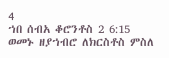4
ኀበ ሰብአ ቆሮንቶስ 2 6:15
ወመኑ ዘያኀብሮ ለክርስቶስ ምስለ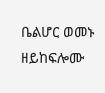ቤልሆር ወመኑ ዘይከፍሎሙ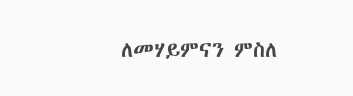ለመሃይምናን ምስለ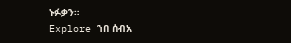ኑፉቃን።
Explore ኀበ ሰብአ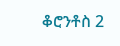ቆሮንቶስ 2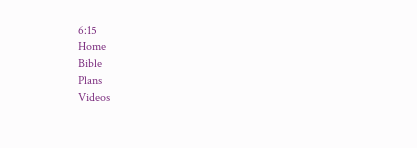6:15
Home
Bible
Plans
Videos